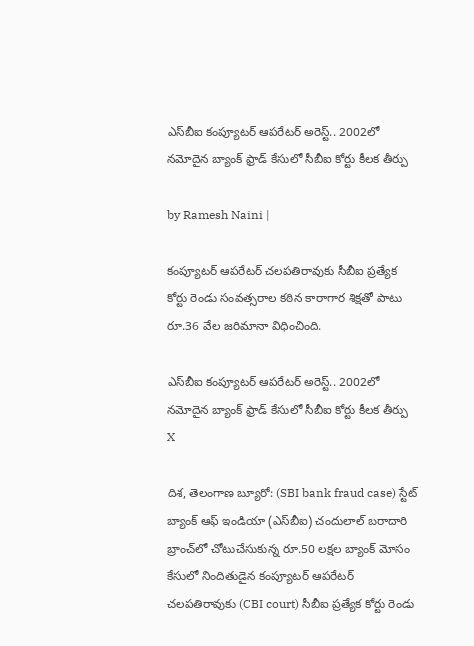ఎస్‌బీఐ కంప్యూటర్ ఆపరేటర్‌ అరెస్ట్.. 2002లో నమోదైన బ్యాంక్‌ ఫ్రాడ్‌ కేసులో సీబీఐ కోర్టు కీలక తీర్పు

by Ramesh Naini |

కంప్యూటర్‌ ఆపరేటర్‌ చలపతిరావుకు సీబీఐ ప్రత్యేక కోర్టు రెండు సంవత్సరాల కఠిన కారాగార శిక్షతో పాటు రూ.36 వేల జరిమానా విధించింది.

ఎస్‌బీఐ కంప్యూటర్ ఆపరేటర్‌ అరెస్ట్.. 2002లో నమోదైన బ్యాంక్‌ ఫ్రాడ్‌ కేసులో సీబీఐ కోర్టు కీలక తీర్పు
X

దిశ, తెలంగాణ బ్యూరో: (SBI bank fraud case) స్టేట్‌ బ్యాంక్‌ ఆఫ్‌ ఇండియా (ఎస్‌బీఐ) చందులాల్‌ బరాదారి బ్రాంచ్‌లో చోటుచేసుకున్న రూ.50 లక్షల బ్యాంక్‌ మోసం కేసులో నిందితుడైన కంప్యూటర్‌ ఆపరేటర్‌ చలపతిరావుకు (CBI court) సీబీఐ ప్రత్యేక కోర్టు రెండు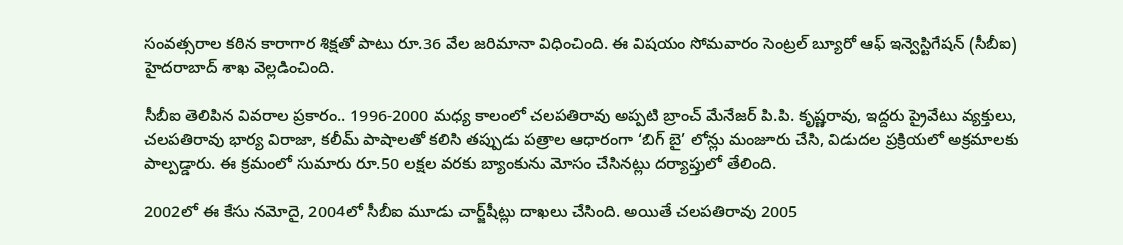సంవత్సరాల కఠిన కారాగార శిక్షతో పాటు రూ.36 వేల జరిమానా విధించింది. ఈ విషయం సోమవారం సెంట్రల్‌ బ్యూరో ఆఫ్‌ ఇన్వెస్టిగేషన్‌ (సీబీఐ) హైదరాబాద్‌ శాఖ వెల్లడించింది.

సీబీఐ తెలిపిన వివరాల ప్రకారం.. 1996-2000 మధ్య కాలంలో చలపతిరావు అప్పటి బ్రాంచ్‌ మేనేజర్‌ పి.పి. కృష్ణరావు, ఇద్దరు ప్రైవేటు వ్యక్తులు, చలపతిరావు భార్య విరాజా, కలీమ్‌ పాషాలతో కలిసి తప్పుడు పత్రాల ఆధారంగా ‘బిగ్‌ బై’ లోన్లు మంజూరు చేసి, విడుదల ప్రక్రియలో అక్రమాలకు పాల్పడ్డారు. ఈ క్రమంలో సుమారు రూ.50 లక్షల వరకు బ్యాంకును మోసం చేసినట్లు దర్యాప్తులో తేలింది.

2002లో ఈ కేసు నమోదై, 2004లో సీబీఐ మూడు చార్జ్‌షీట్లు దాఖలు చేసింది. అయితే చలపతిరావు 2005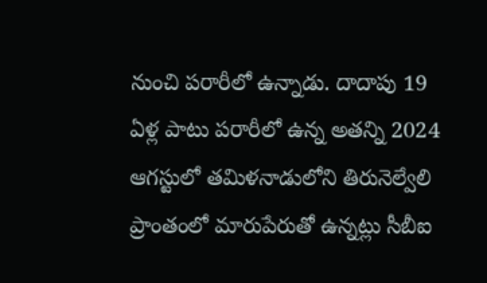నుంచి పరారీలో ఉన్నాడు. దాదాపు 19 ఏళ్ల పాటు పరారీలో ఉన్న అతన్ని 2024 ఆగస్టులో తమిళనాడులోని తిరునెల్వేలి ప్రాంతంలో మారుపేరుతో ఉన్నట్లు సీబీఐ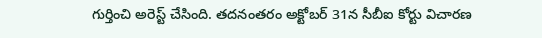గుర్తించి అరెస్ట్‌ చేసింది. తదనంతరం అక్టోబర్‌ 31న సీబీఐ కోర్టు విచారణ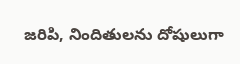జరిపి, నిందితులను దోషులుగా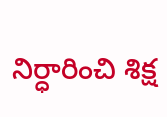నిర్ధారించి శిక్ష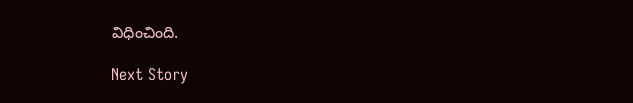విధించింది.

Next Story